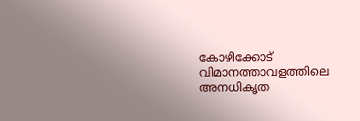കോഴിക്കോട് വിമാനത്താവളത്തിലെ അനധികൃത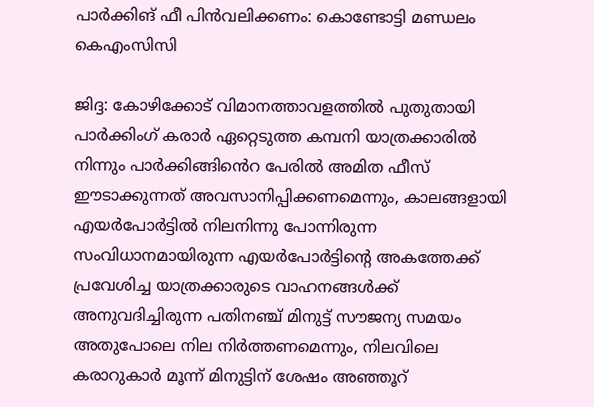പാർക്കിങ് ഫീ പിൻവലിക്കണം: കൊണ്ടോട്ടി മണ്ഡലം കെഎംസിസി

ജിദ്ദ: കോഴിക്കോട് വിമാനത്താവളത്തിൽ പുതുതായി പാർക്കിംഗ് കരാർ ഏറ്റെടുത്ത കമ്പനി യാത്രക്കാരിൽ നിന്നും പാർക്കിങ്ങിൻെറ പേരിൽ അമിത ഫീസ് ഈടാക്കുന്നത് അവസാനിപ്പിക്കണമെന്നും, കാലങ്ങളായി എയർപോർട്ടിൽ നിലനിന്നു പോന്നിരുന്ന സംവിധാനമായിരുന്ന എയർപോർട്ടിന്റെ അകത്തേക്ക് പ്രവേശിച്ച യാത്രക്കാരുടെ വാഹനങ്ങൾക്ക് അനുവദിച്ചിരുന്ന പതിനഞ്ച് മിനുട്ട് സൗജന്യ സമയം അതുപോലെ നില നിർത്തണമെന്നും, നിലവിലെ കരാറുകാർ മൂന്ന് മിനുട്ടിന് ശേഷം അഞ്ഞൂറ്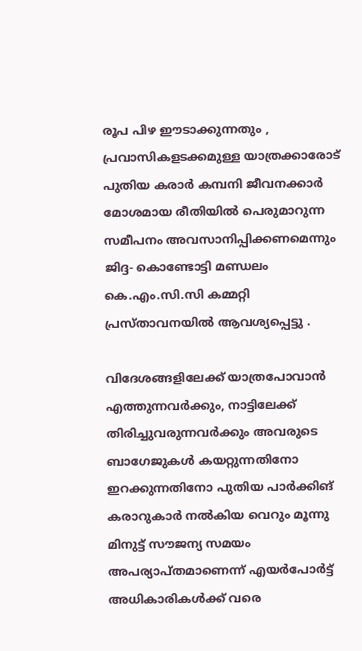രൂപ പിഴ ഈടാക്കുന്നതും , പ്രവാസികളടക്കമുള്ള യാത്രക്കാരോട് പുതിയ കരാർ കമ്പനി ജീവനക്കാർ മോശമായ രീതിയിൽ പെരുമാറുന്ന സമീപനം അവസാനിപ്പിക്കണമെന്നും ജിദ്ദ- കൊണ്ടോട്ടി മണ്ഡലം കെ.എം.സി.സി കമ്മറ്റി പ്രസ്താവനയിൽ ആവശ്യപ്പെട്ടു .

വിദേശങ്ങളിലേക്ക് യാത്രപോവാൻ എത്തുന്നവർക്കും, നാട്ടിലേക്ക് തിരിച്ചുവരുന്നവർക്കും അവരുടെ ബാഗേജുകൾ കയറ്റുന്നതിനോ ഇറക്കുന്നതിനോ പുതിയ പാർക്കിങ് കരാറുകാർ നൽകിയ വെറും മൂന്നു മിനുട്ട് സൗജന്യ സമയം അപര്യാപ്തമാണെന്ന് എയർപോർട്ട് അധികാരികൾക്ക് വരെ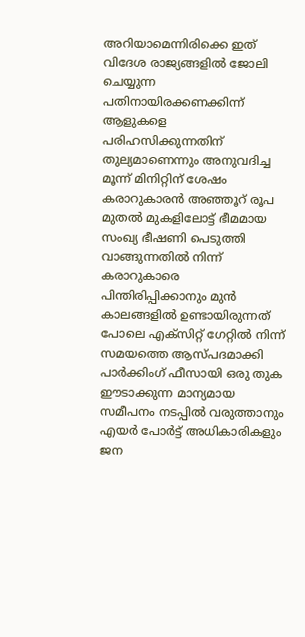അറിയാമെന്നിരിക്കെ ഇത് വിദേശ രാജ്യങ്ങളിൽ ജോലി ചെയ്യുന്ന പതിനായിരക്കണക്കിന്ന് ആളുകളെ പരിഹസിക്കുന്നതിന് തുല്യമാണെന്നും അനുവദിച്ച മൂന്ന് മിനിറ്റിന് ശേഷം കരാറുകാരൻ അഞ്ഞൂറ് രൂപ മുതൽ മുകളിലോട്ട് ഭീമമായ സംഖ്യ ഭീഷണി പെടുത്തി വാങ്ങുന്നതിൽ നിന്ന് കരാറുകാരെ പിന്തിരിപ്പിക്കാനും മുൻ കാലങ്ങളിൽ ഉണ്ടായിരുന്നത് പോലെ എക്സിറ്റ് ഗേറ്റിൽ നിന്ന് സമയത്തെ ആസ്‌പദമാക്കി പാർക്കിംഗ് ഫീസായി ഒരു തുക ഈടാക്കുന്ന മാന്യമായ സമീപനം നടപ്പിൽ വരുത്താനും എയർ പോർട്ട് അധികാരികളും ജന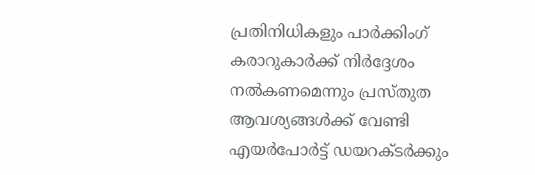പ്രതിനിധികളും പാർക്കിംഗ് കരാറുകാർക്ക് നിർദ്ദേശം നൽകണമെന്നും പ്രസ്തുത ആവശ്യങ്ങൾക്ക് വേണ്ടി എയർപോർട്ട് ഡയറക്ടർക്കും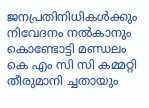ജനപ്രതിനിധികൾക്കും നിവേദനം നൽകാനും കൊണ്ടോട്ടി മണ്ഡലം കെ എം സി സി കമ്മറ്റി തീരുമാനി ച്ചതായും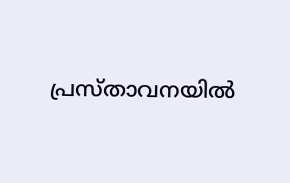പ്രസ്താവനയിൽ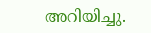അറിയിച്ചു.